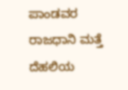ಪಾಂಡವರ ರಾಜಧಾನಿ ಮತ್ತೆ ದೆಹಲಿಯ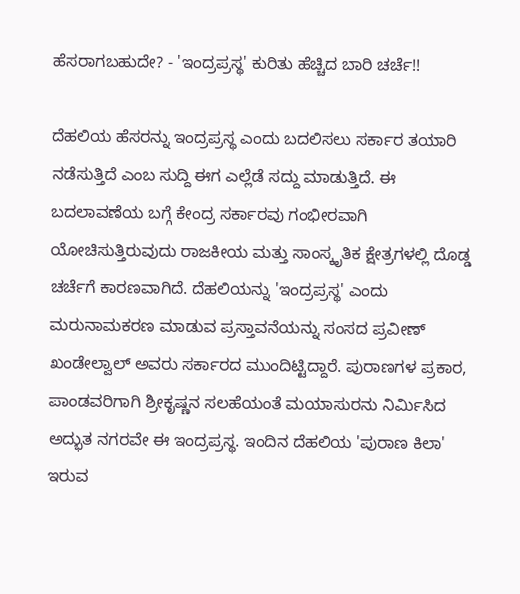ಹೆಸರಾಗಬಹುದೇ? - 'ಇಂದ್ರಪ್ರಸ್ಥ' ಕುರಿತು ಹೆಚ್ಚಿದ ಬಾರಿ ಚರ್ಚೆ!!

ದೆಹಲಿಯ ಹೆಸರನ್ನು ಇಂದ್ರಪ್ರಸ್ಥ ಎಂದು ಬದಲಿಸಲು ಸರ್ಕಾರ ತಯಾರಿ ನಡೆಸುತ್ತಿದೆ ಎಂಬ ಸುದ್ದಿ ಈಗ ಎಲ್ಲೆಡೆ ಸದ್ದು ಮಾಡುತ್ತಿದೆ. ಈ ಬದಲಾವಣೆಯ ಬಗ್ಗೆ ಕೇಂದ್ರ ಸರ್ಕಾರವು ಗಂಭೀರವಾಗಿ ಯೋಚಿಸುತ್ತಿರುವುದು ರಾಜಕೀಯ ಮತ್ತು ಸಾಂಸ್ಕೃತಿಕ ಕ್ಷೇತ್ರಗಳಲ್ಲಿ ದೊಡ್ಡ ಚರ್ಚೆಗೆ ಕಾರಣವಾಗಿದೆ. ದೆಹಲಿಯನ್ನು 'ಇಂದ್ರಪ್ರಸ್ಥ' ಎಂದು ಮರುನಾಮಕರಣ ಮಾಡುವ ಪ್ರಸ್ತಾವನೆಯನ್ನು ಸಂಸದ ಪ್ರವೀಣ್ ಖಂಡೇಲ್ವಾಲ್ ಅವರು ಸರ್ಕಾರದ ಮುಂದಿಟ್ಟಿದ್ದಾರೆ. ಪುರಾಣಗಳ ಪ್ರಕಾರ, ಪಾಂಡವರಿಗಾಗಿ ಶ್ರೀಕೃಷ್ಣನ ಸಲಹೆಯಂತೆ ಮಯಾಸುರನು ನಿರ್ಮಿಸಿದ ಅದ್ಭುತ ನಗರವೇ ಈ ಇಂದ್ರಪ್ರಸ್ಥ. ಇಂದಿನ ದೆಹಲಿಯ 'ಪುರಾಣ ಕಿಲಾ' ಇರುವ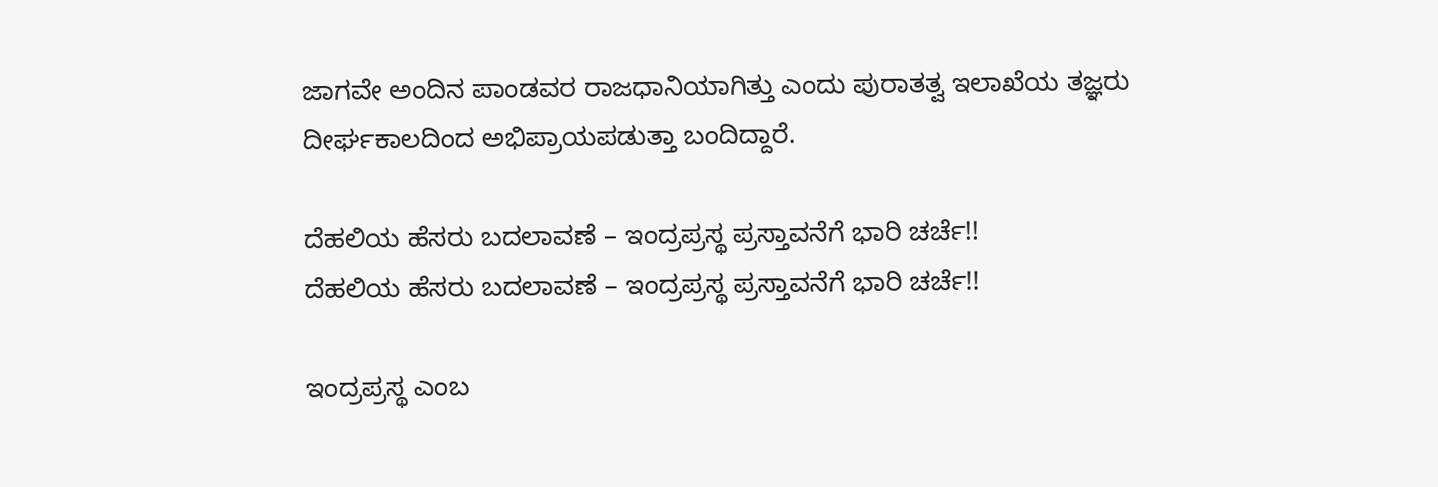ಜಾಗವೇ ಅಂದಿನ ಪಾಂಡವರ ರಾಜಧಾನಿಯಾಗಿತ್ತು ಎಂದು ಪುರಾತತ್ವ ಇಲಾಖೆಯ ತಜ್ಞರು ದೀರ್ಘಕಾಲದಿಂದ ಅಭಿಪ್ರಾಯಪಡುತ್ತಾ ಬಂದಿದ್ದಾರೆ.

ದೆಹಲಿಯ ಹೆಸರು ಬದಲಾವಣೆ – ಇಂದ್ರಪ್ರಸ್ಥ ಪ್ರಸ್ತಾವನೆಗೆ ಭಾರಿ ಚರ್ಚೆ!!
ದೆಹಲಿಯ ಹೆಸರು ಬದಲಾವಣೆ – ಇಂದ್ರಪ್ರಸ್ಥ ಪ್ರಸ್ತಾವನೆಗೆ ಭಾರಿ ಚರ್ಚೆ!!

ಇಂದ್ರಪ್ರಸ್ಥ ಎಂಬ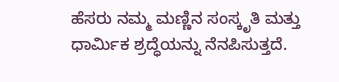ಹೆಸರು ನಮ್ಮ ಮಣ್ಣಿನ ಸಂಸ್ಕೃತಿ ಮತ್ತು ಧಾರ್ಮಿಕ ಶ್ರದ್ಧೆಯನ್ನು ನೆನಪಿಸುತ್ತದೆ.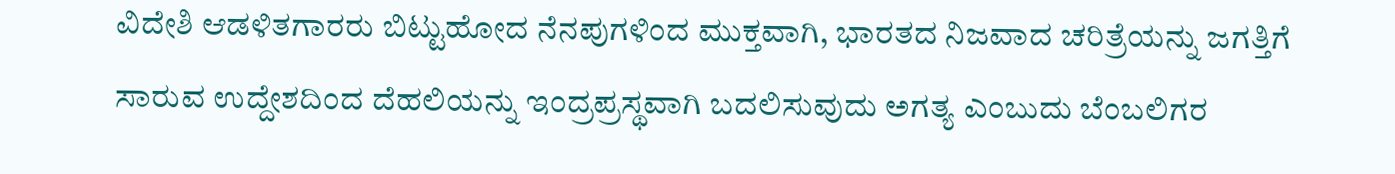ವಿದೇಶಿ ಆಡಳಿತಗಾರರು ಬಿಟ್ಟುಹೋದ ನೆನಪುಗಳಿಂದ ಮುಕ್ತವಾಗಿ, ಭಾರತದ ನಿಜವಾದ ಚರಿತ್ರೆಯನ್ನು ಜಗತ್ತಿಗೆ ಸಾರುವ ಉದ್ದೇಶದಿಂದ ದೆಹಲಿಯನ್ನು ಇಂದ್ರಪ್ರಸ್ಥವಾಗಿ ಬದಲಿಸುವುದು ಅಗತ್ಯ ಎಂಬುದು ಬೆಂಬಲಿಗರ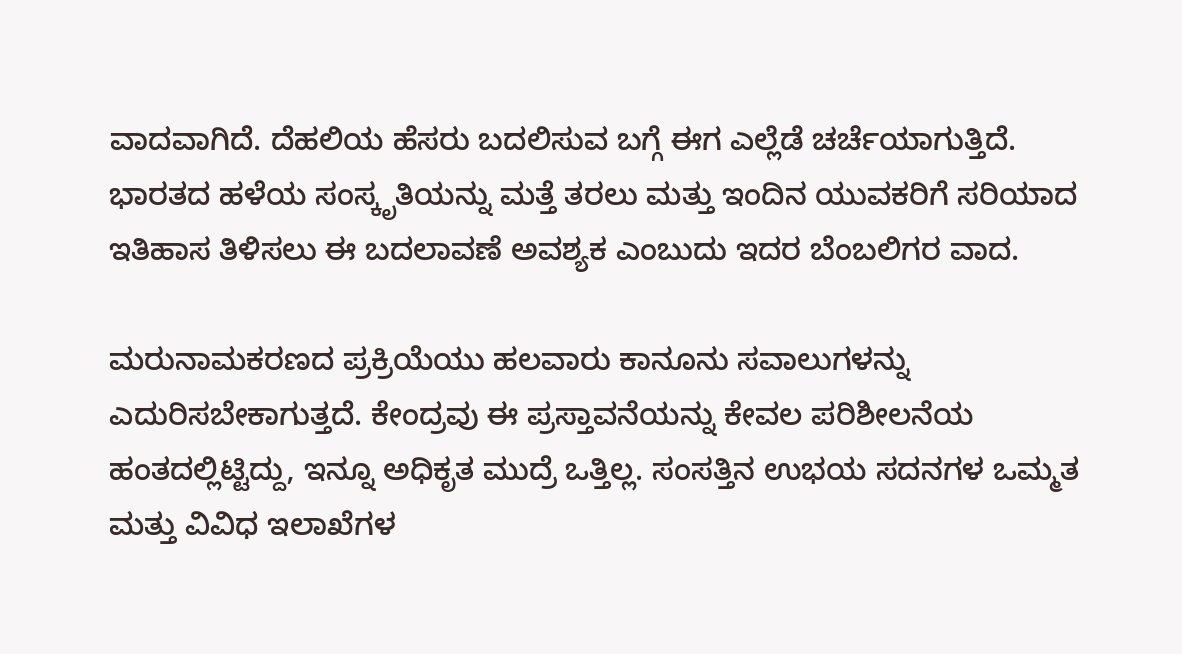ವಾದವಾಗಿದೆ. ದೆಹಲಿಯ ಹೆಸರು ಬದಲಿಸುವ ಬಗ್ಗೆ ಈಗ ಎಲ್ಲೆಡೆ ಚರ್ಚೆಯಾಗುತ್ತಿದೆ. ಭಾರತದ ಹಳೆಯ ಸಂಸ್ಕೃತಿಯನ್ನು ಮತ್ತೆ ತರಲು ಮತ್ತು ಇಂದಿನ ಯುವಕರಿಗೆ ಸರಿಯಾದ ಇತಿಹಾಸ ತಿಳಿಸಲು ಈ ಬದಲಾವಣೆ ಅವಶ್ಯಕ ಎಂಬುದು ಇದರ ಬೆಂಬಲಿಗರ ವಾದ.

ಮರುನಾಮಕರಣದ ಪ್ರಕ್ರಿಯೆಯು ಹಲವಾರು ಕಾನೂನು ಸವಾಲುಗಳನ್ನು ಎದುರಿಸಬೇಕಾಗುತ್ತದೆ. ಕೇಂದ್ರವು ಈ ಪ್ರಸ್ತಾವನೆಯನ್ನು ಕೇವಲ ಪರಿಶೀಲನೆಯ ಹಂತದಲ್ಲಿಟ್ಟಿದ್ದು, ಇನ್ನೂ ಅಧಿಕೃತ ಮುದ್ರೆ ಒತ್ತಿಲ್ಲ. ಸಂಸತ್ತಿನ ಉಭಯ ಸದನಗಳ ಒಮ್ಮತ ಮತ್ತು ವಿವಿಧ ಇಲಾಖೆಗಳ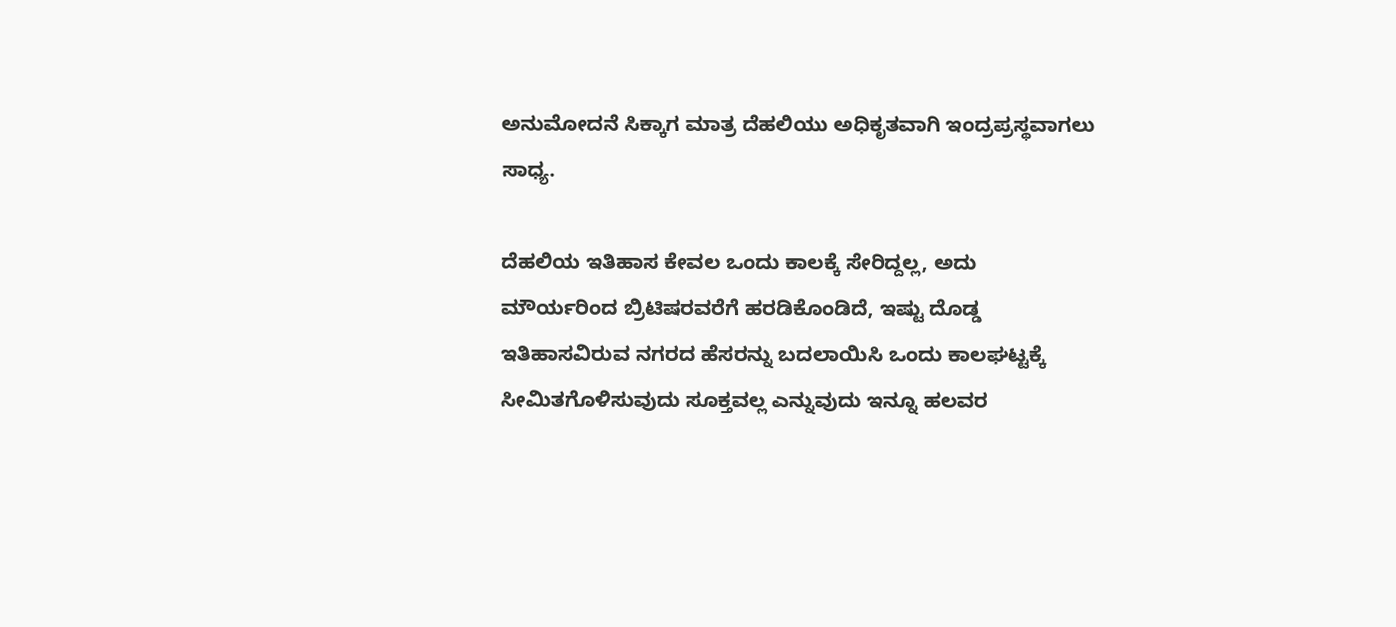ಅನುಮೋದನೆ ಸಿಕ್ಕಾಗ ಮಾತ್ರ ದೆಹಲಿಯು ಅಧಿಕೃತವಾಗಿ ಇಂದ್ರಪ್ರಸ್ಥವಾಗಲು ಸಾಧ್ಯ.

ದೆಹಲಿಯ ಇತಿಹಾಸ ಕೇವಲ ಒಂದು ಕಾಲಕ್ಕೆ ಸೇರಿದ್ದಲ್ಲ, ಅದು ಮೌರ್ಯರಿಂದ ಬ್ರಿಟಿಷರವರೆಗೆ ಹರಡಿಕೊಂಡಿದೆ, ಇಷ್ಟು ದೊಡ್ಡ ಇತಿಹಾಸವಿರುವ ನಗರದ ಹೆಸರನ್ನು ಬದಲಾಯಿಸಿ ಒಂದು ಕಾಲಘಟ್ಟಕ್ಕೆ ಸೀಮಿತಗೊಳಿಸುವುದು ಸೂಕ್ತವಲ್ಲ ಎನ್ನುವುದು ಇನ್ನೂ ಹಲವರ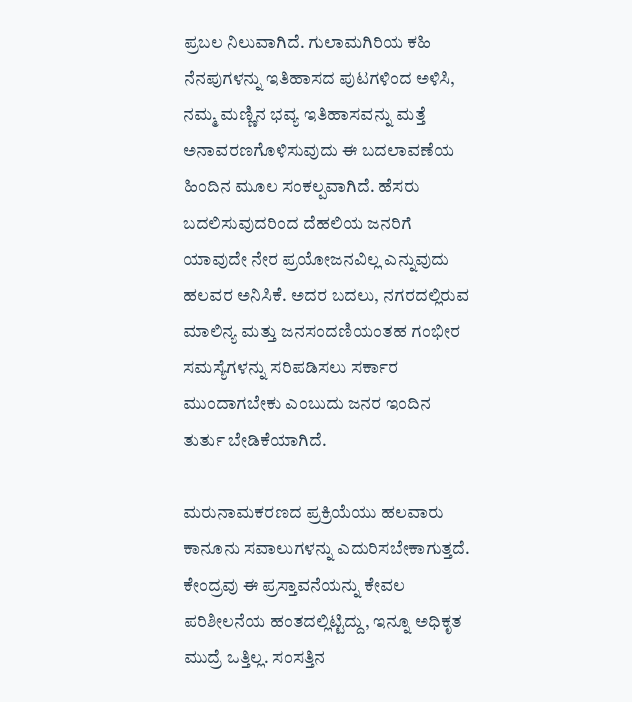ಪ್ರಬಲ ನಿಲುವಾಗಿದೆ. ಗುಲಾಮಗಿರಿಯ ಕಹಿ ನೆನಪುಗಳನ್ನು ಇತಿಹಾಸದ ಪುಟಗಳಿಂದ ಅಳಿಸಿ, ನಮ್ಮ ಮಣ್ಣಿನ ಭವ್ಯ ಇತಿಹಾಸವನ್ನು ಮತ್ತೆ ಅನಾವರಣಗೊಳಿಸುವುದು ಈ ಬದಲಾವಣೆಯ ಹಿಂದಿನ ಮೂಲ ಸಂಕಲ್ಪವಾಗಿದೆ. ಹೆಸರು ಬದಲಿಸುವುದರಿಂದ ದೆಹಲಿಯ ಜನರಿಗೆ ಯಾವುದೇ ನೇರ ಪ್ರಯೋಜನವಿಲ್ಲ ಎನ್ನುವುದು ಹಲವರ ಅನಿಸಿಕೆ. ಅದರ ಬದಲು, ನಗರದಲ್ಲಿರುವ ಮಾಲಿನ್ಯ ಮತ್ತು ಜನಸಂದಣಿಯಂತಹ ಗಂಭೀರ ಸಮಸ್ಯೆಗಳನ್ನು ಸರಿಪಡಿಸಲು ಸರ್ಕಾರ ಮುಂದಾಗಬೇಕು ಎಂಬುದು ಜನರ ಇಂದಿನ ತುರ್ತು ಬೇಡಿಕೆಯಾಗಿದೆ.

ಮರುನಾಮಕರಣದ ಪ್ರಕ್ರಿಯೆಯು ಹಲವಾರು ಕಾನೂನು ಸವಾಲುಗಳನ್ನು ಎದುರಿಸಬೇಕಾಗುತ್ತದೆ. ಕೇಂದ್ರವು ಈ ಪ್ರಸ್ತಾವನೆಯನ್ನು ಕೇವಲ ಪರಿಶೀಲನೆಯ ಹಂತದಲ್ಲಿಟ್ಟಿದ್ದು, ಇನ್ನೂ ಅಧಿಕೃತ ಮುದ್ರೆ ಒತ್ತಿಲ್ಲ. ಸಂಸತ್ತಿನ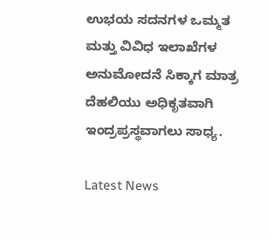ಉಭಯ ಸದನಗಳ ಒಮ್ಮತ ಮತ್ತು ವಿವಿಧ ಇಲಾಖೆಗಳ ಅನುಮೋದನೆ ಸಿಕ್ಕಾಗ ಮಾತ್ರ ದೆಹಲಿಯು ಅಧಿಕೃತವಾಗಿ ಇಂದ್ರಪ್ರಸ್ಥವಾಗಲು ಸಾಧ್ಯ.

Latest News